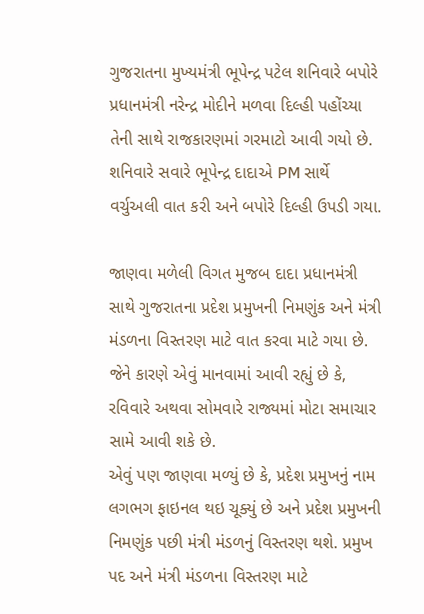ગુજરાતના મુખ્યમંત્રી ભૂપેન્દ્ર પટેલ શનિવારે બપોરે પ્રધાનમંત્રી નરેન્દ્ર મોદીને મળવા દિલ્હી પહોંચ્યા તેની સાથે રાજકારણમાં ગરમાટો આવી ગયો છે. શનિવારે સવારે ભૂપેન્દ્ર દાદાએ PM સાર્થે વર્ચુઅલી વાત કરી અને બપોરે દિલ્હી ઉપડી ગયા.

જાણવા મળેલી વિગત મુજબ દાદા પ્રધાનમંત્રી સાથે ગુજરાતના પ્રદેશ પ્રમુખની નિમણુંક અને મંત્રી મંડળના વિસ્તરણ માટે વાત કરવા માટે ગયા છે. જેને કારણે એવું માનવામાં આવી રહ્યું છે કે, રવિવારે અથવા સોમવારે રાજ્યમાં મોટા સમાચાર સામે આવી શકે છે.
એવું પણ જાણવા મળ્યું છે કે, પ્રદેશ પ્રમુખનું નામ લગભગ ફાઇનલ થઇ ચૂક્યું છે અને પ્રદેશ પ્રમુખની નિમણુંક પછી મંત્રી મંડળનું વિસ્તરણ થશે. પ્રમુખ પદ અને મંત્રી મંડળના વિસ્તરણ માટે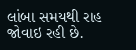લાંબા સમયથી રાહ જોવાઇ રહી છે.